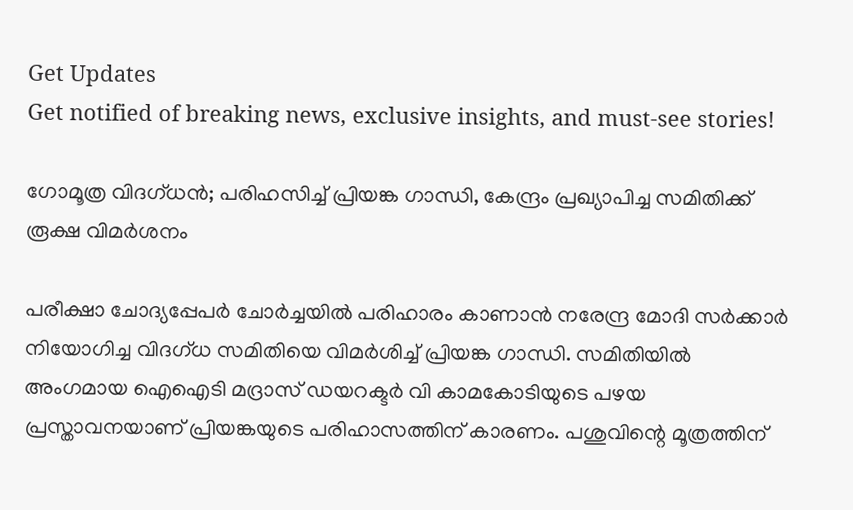Get Updates
Get notified of breaking news, exclusive insights, and must-see stories!

ഗോമൂത്ര വിദഗ്ധന്‍; പരിഹസിച്ച് പ്രിയങ്ക ഗാന്ധി, കേന്ദ്രം പ്രഖ്യാപിച്ച സമിതിക്ക് രൂക്ഷ വിമര്‍ശനം

പരീക്ഷാ ചോദ്യപ്പേപര്‍ ചോര്‍ച്ചയില്‍ പരിഹാരം കാണാന്‍ നരേന്ദ്ര മോദി സര്‍ക്കാര്‍ നിയോഗിച്ച വിദഗ്ധ സമിതിയെ വിമര്‍ശിച്ച് പ്രിയങ്ക ഗാന്ധി. സമിതിയില്‍ അംഗമായ ഐഐടി മദ്രാസ് ഡയറക്ടര്‍ വി കാമകോടിയുടെ പഴയ പ്രസ്താവനയാണ് പ്രിയങ്കയുടെ പരിഹാസത്തിന് കാരണം. പശുവിന്റെ മൂത്രത്തിന്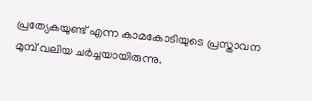പ്രത്യേകയുണ്ട് എന്ന കാമകോടിയുടെ പ്രസ്താവന മുമ്പ് വലിയ ചര്‍ച്ചയായിരുന്നു.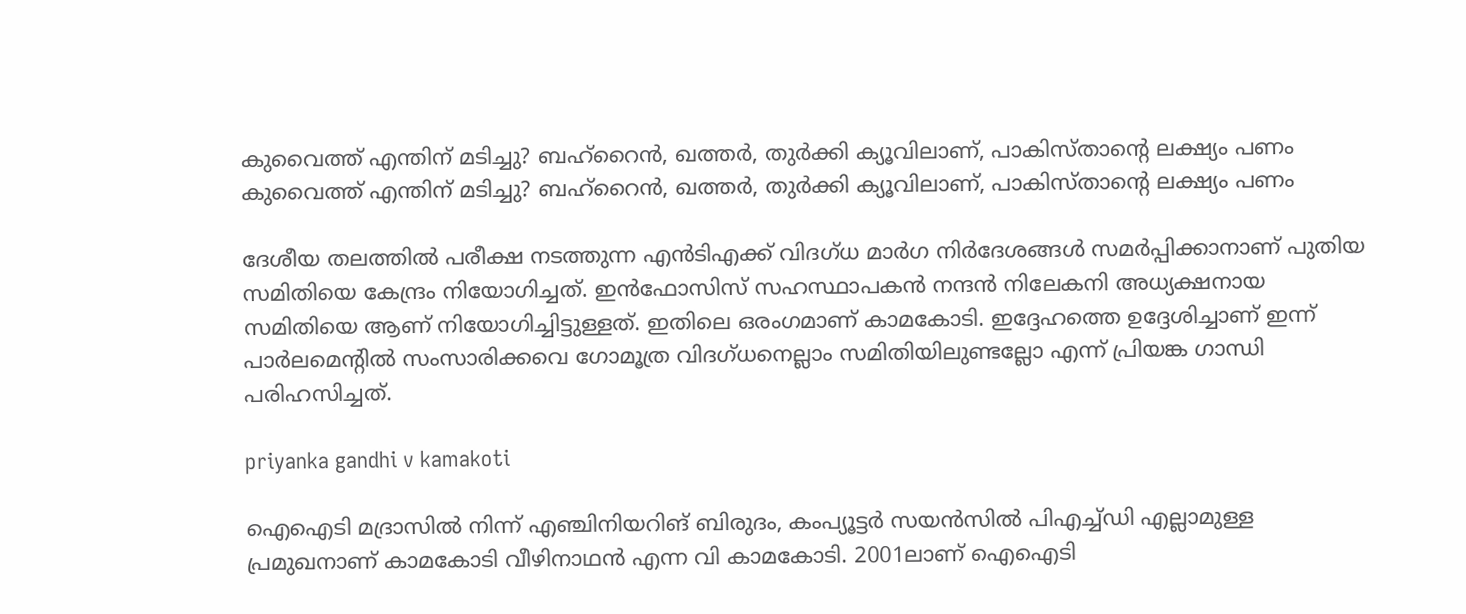കുവൈത്ത് എന്തിന് മടിച്ചു? ബഹ്‌റൈന്‍, ഖത്തര്‍, തുര്‍ക്കി ക്യൂവിലാണ്, പാകിസ്താന്റെ ലക്ഷ്യം പണം
കുവൈത്ത് എന്തിന് മടിച്ചു? ബഹ്‌റൈന്‍, ഖത്തര്‍, തുര്‍ക്കി ക്യൂവിലാണ്, പാകിസ്താന്റെ ലക്ഷ്യം പണം

ദേശീയ തലത്തില്‍ പരീക്ഷ നടത്തുന്ന എന്‍ടിഎക്ക് വിദഗ്ധ മാര്‍ഗ നിര്‍ദേശങ്ങള്‍ സമര്‍പ്പിക്കാനാണ് പുതിയ സമിതിയെ കേന്ദ്രം നിയോഗിച്ചത്. ഇന്‍ഫോസിസ് സഹസ്ഥാപകന്‍ നന്ദന്‍ നിലേകനി അധ്യക്ഷനായ സമിതിയെ ആണ് നിയോഗിച്ചിട്ടുള്ളത്. ഇതിലെ ഒരംഗമാണ് കാമകോടി. ഇദ്ദേഹത്തെ ഉദ്ദേശിച്ചാണ് ഇന്ന് പാര്‍ലമെന്റില്‍ സംസാരിക്കവെ ഗോമൂത്ര വിദഗ്ധനെല്ലാം സമിതിയിലുണ്ടല്ലോ എന്ന് പ്രിയങ്ക ഗാന്ധി പരിഹസിച്ചത്.

priyanka gandhi v kamakoti

ഐഐടി മദ്രാസില്‍ നിന്ന് എഞ്ചിനിയറിങ് ബിരുദം, കംപ്യൂട്ടര്‍ സയന്‍സില്‍ പിഎച്ച്ഡി എല്ലാമുള്ള പ്രമുഖനാണ് കാമകോടി വീഴിനാഥന്‍ എന്ന വി കാമകോടി. 2001ലാണ് ഐഐടി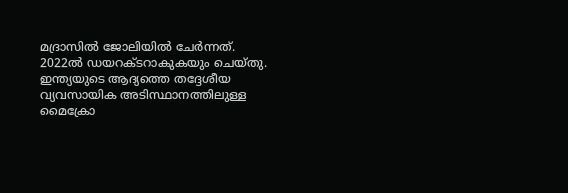മദ്രാസില്‍ ജോലിയില്‍ ചേര്‍ന്നത്. 2022ല്‍ ഡയറക്ടറാകുകയും ചെയ്തു. ഇന്ത്യയുടെ ആദ്യത്തെ തദ്ദേശീയ വ്യവസായിക അടിസ്ഥാനത്തിലുള്ള മൈക്രോ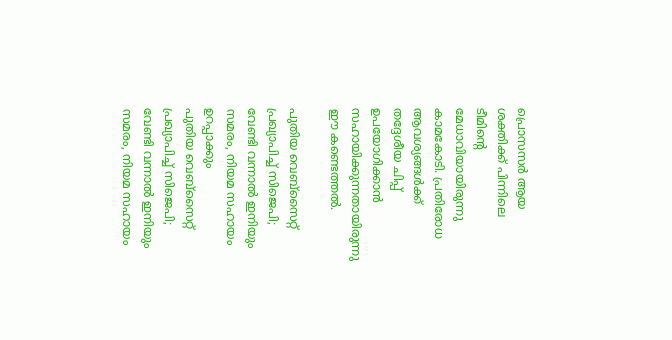പ്രൊസസര്‍ ആയ ശക്തിക്ക് പിന്നിലെ ടീമിന്റെ മേധാവിയായിരുന്നു കാമകോടി. പ്രതിരോധ ആവശ്യങ്ങള്‍ക്ക് തദ്ദേശീയ ചിപ്പ് ഉപയോഗിക്കാന്‍ സഹായിക്കുന്നതായിരുന്നു ഈ കണ്ടെത്തല്‍.

പുതിയ വെബ്‌സൈറ്റ് പ്രഖ്യാപിച്ച് സിജെപി; വേണ്ടി വന്നാല്‍ ഇനിയും സമരം, നിയമ സഹായം ഉറപ്പാക്കും
പുതിയ വെബ്‌സൈറ്റ് പ്രഖ്യാപിച്ച് സിജെപി; വേണ്ടി വന്നാല്‍ ഇനിയും സമരം, നിയമ സഹായം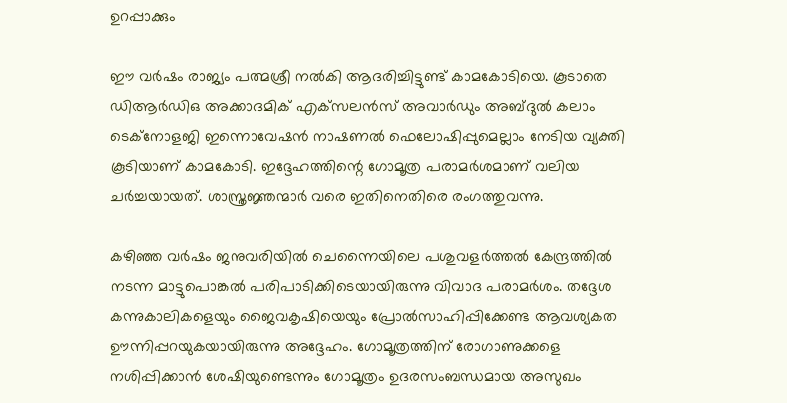ഉറപ്പാക്കും

ഈ വര്‍ഷം രാജ്യം പത്മശ്രീ നല്‍കി ആദരിച്ചിട്ടുണ്ട് കാമകോടിയെ. കൂടാതെ ഡിആര്‍ഡിഒ അക്കാദമിക് എക്‌സലന്‍സ് അവാര്‍ഡും അബ്ദുല്‍ കലാം ടെക്‌നോളജി ഇന്നൊവേഷന്‍ നാഷണല്‍ ഫെലോഷിപ്പുമെല്ലാം നേടിയ വ്യക്തി കൂടിയാണ് കാമകോടി. ഇദ്ദേഹത്തിന്റെ ഗോമൂത്ര പരാമര്‍ശമാണ് വലിയ ചര്‍ച്ചയായത്. ശാസ്ത്രജ്ഞന്മാര്‍ വരെ ഇതിനെതിരെ രംഗത്തുവന്നു.

കഴിഞ്ഞ വര്‍ഷം ജനുവരിയില്‍ ചെന്നൈയിലെ പശുവളര്‍ത്തല്‍ കേന്ദ്രത്തില്‍ നടന്ന മാട്ടുപൊങ്കല്‍ പരിപാടിക്കിടെയായിരുന്നു വിവാദ പരാമര്‍ശം. തദ്ദേശ കന്നുകാലികളെയും ജൈവകൃഷിയെയും പ്രോല്‍സാഹിപ്പിക്കേണ്ട ആവശ്യകത ഊന്നിപ്പറയുകയായിരുന്നു അദ്ദേഹം. ഗോമൂത്രത്തിന് രോഗാണുക്കളെ നശിപ്പിക്കാന്‍ ശേഷിയുണ്ടെന്നും ഗോമൂത്രം ഉദരസംബന്ധമായ അസുഖം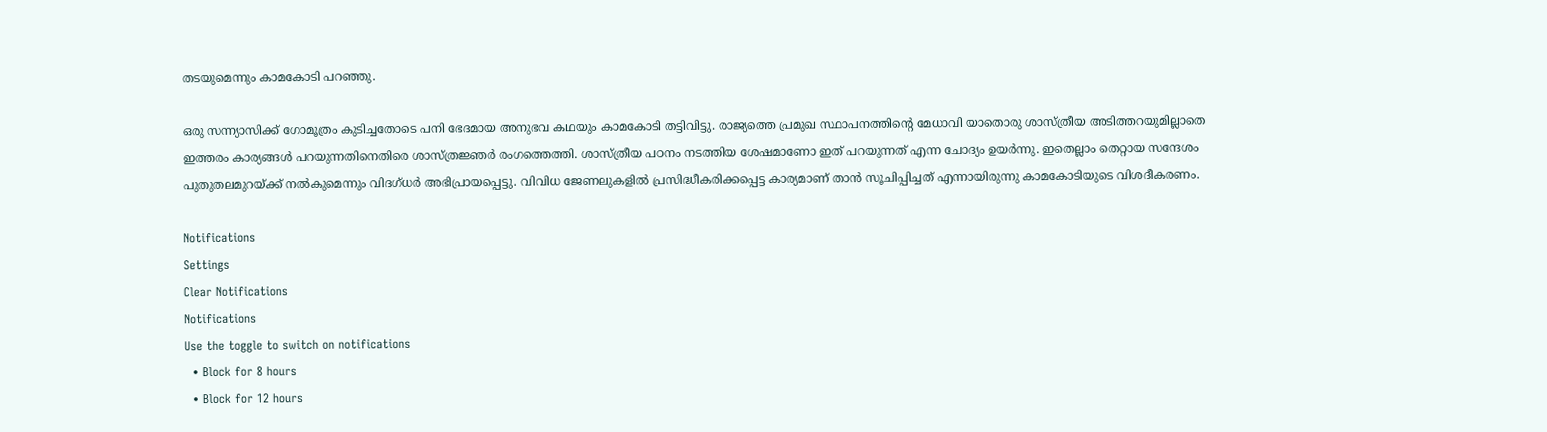തടയുമെന്നും കാമകോടി പറഞ്ഞു.

ഒരു സന്ന്യാസിക്ക് ഗോമൂത്രം കുടിച്ചതോടെ പനി ഭേദമായ അനുഭവ കഥയും കാമകോടി തട്ടിവിട്ടു. രാജ്യത്തെ പ്രമുഖ സ്ഥാപനത്തിന്റെ മേധാവി യാതൊരു ശാസ്ത്രീയ അടിത്തറയുമില്ലാതെ ഇത്തരം കാര്യങ്ങള്‍ പറയുന്നതിനെതിരെ ശാസ്ത്രജ്ഞര്‍ രംഗത്തെത്തി. ശാസ്ത്രീയ പഠനം നടത്തിയ ശേഷമാണോ ഇത് പറയുന്നത് എന്ന ചോദ്യം ഉയര്‍ന്നു. ഇതെല്ലാം തെറ്റായ സന്ദേശം പുതുതലമുറയ്ക്ക് നല്‍കുമെന്നും വിദഗ്ധര്‍ അഭിപ്രായപ്പെട്ടു. വിവിധ ജേണലുകളില്‍ പ്രസിദ്ധീകരിക്കപ്പെട്ട കാര്യമാണ് താന്‍ സൂചിപ്പിച്ചത് എന്നായിരുന്നു കാമകോടിയുടെ വിശദീകരണം.

Notifications
Settings
Clear Notifications
Notifications
Use the toggle to switch on notifications
  • Block for 8 hours
  • Block for 12 hours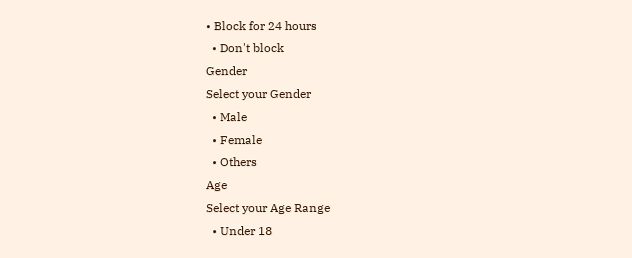• Block for 24 hours
  • Don't block
Gender
Select your Gender
  • Male
  • Female
  • Others
Age
Select your Age Range
  • Under 18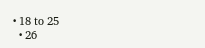• 18 to 25
  • 26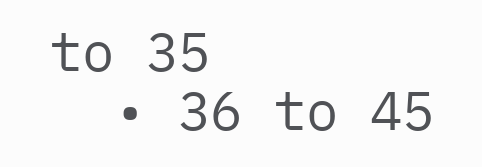to 35
  • 36 to 45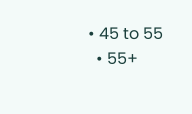• 45 to 55
  • 55+